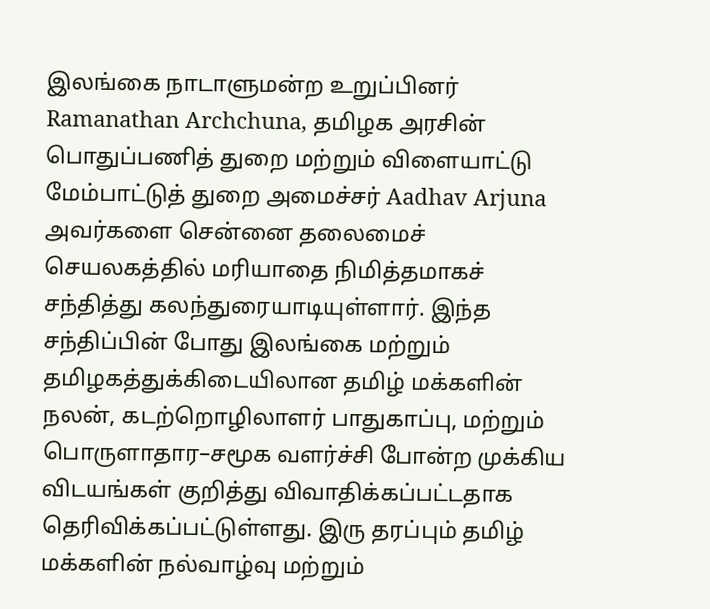இலங்கை நாடாளுமன்ற உறுப்பினர் Ramanathan Archchuna, தமிழக அரசின் பொதுப்பணித் துறை மற்றும் விளையாட்டு மேம்பாட்டுத் துறை அமைச்சர் Aadhav Arjuna அவர்களை சென்னை தலைமைச் செயலகத்தில் மரியாதை நிமித்தமாகச் சந்தித்து கலந்துரையாடியுள்ளார். இந்த சந்திப்பின் போது இலங்கை மற்றும் தமிழகத்துக்கிடையிலான தமிழ் மக்களின் நலன், கடற்றொழிலாளர் பாதுகாப்பு, மற்றும் பொருளாதார–சமூக வளர்ச்சி போன்ற முக்கிய விடயங்கள் குறித்து விவாதிக்கப்பட்டதாக தெரிவிக்கப்பட்டுள்ளது. இரு தரப்பும் தமிழ் மக்களின் நல்வாழ்வு மற்றும்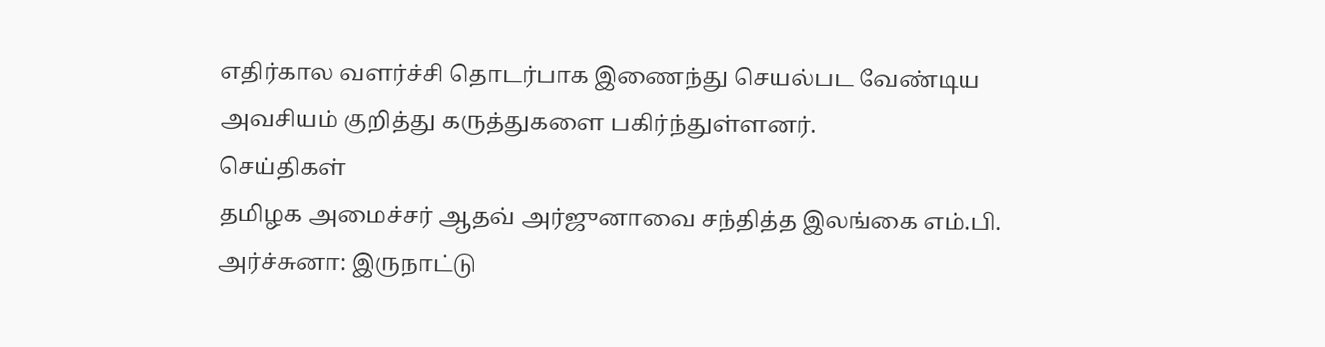எதிர்கால வளர்ச்சி தொடர்பாக இணைந்து செயல்பட வேண்டிய அவசியம் குறித்து கருத்துகளை பகிர்ந்துள்ளனர்.
செய்திகள்
தமிழக அமைச்சர் ஆதவ் அர்ஜுனாவை சந்தித்த இலங்கை எம்.பி. அர்ச்சுனா: இருநாட்டு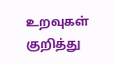உறவுகள் குறித்து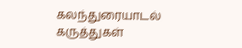கலந்துரையாடல்
கருத்துகள்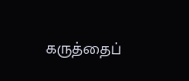கருத்தைப்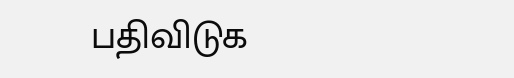பதிவிடுக